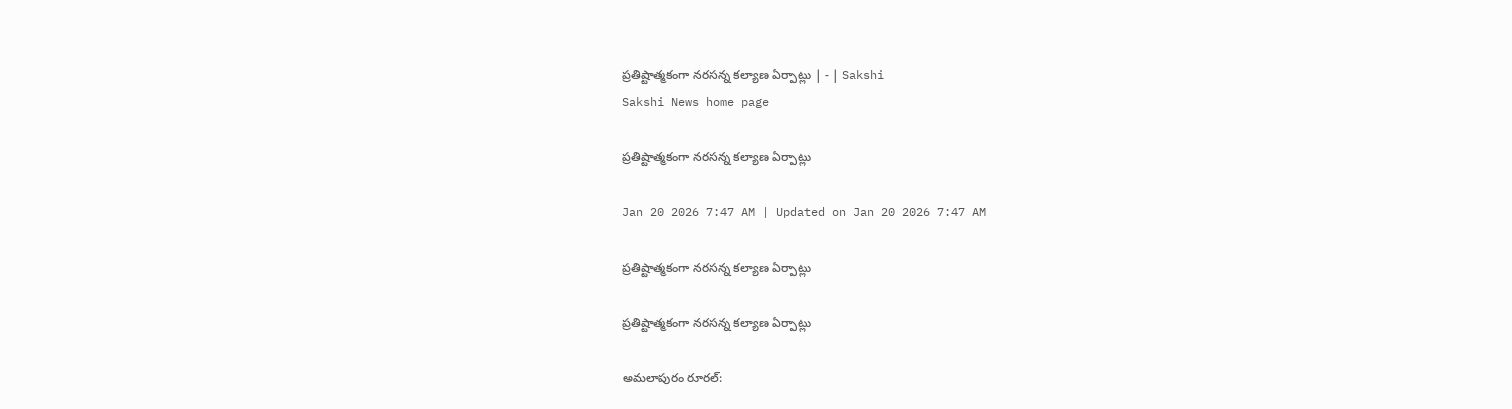ప్రతిష్టాత్మకంగా నరసన్న కల్యాణ ఏర్పాట్లు | - | Sakshi
Sakshi News home page

ప్రతిష్టాత్మకంగా నరసన్న కల్యాణ ఏర్పాట్లు

Jan 20 2026 7:47 AM | Updated on Jan 20 2026 7:47 AM

ప్రతిష్టాత్మకంగా నరసన్న కల్యాణ ఏర్పాట్లు

ప్రతిష్టాత్మకంగా నరసన్న కల్యాణ ఏర్పాట్లు

అమలాపురం రూరల్‌: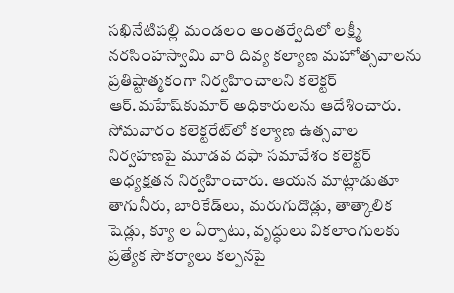సఖినేటిపల్లి మండలం అంతర్వేదిలో లక్ష్మీ నరసింహస్వామి వారి దివ్య కల్యాణ మహోత్సవాలను ప్రతిష్టాత్మకంగా నిర్వహించాలని కలెక్టర్‌ ఆర్‌.మహేష్‌కుమార్‌ అధికారులను ఆదేశించారు. సోమవారం కలెక్టరేట్‌లో కల్యాణ ఉత్సవాల నిర్వహణపై మూడవ దఫా సమావేశం కలెక్టర్‌ అధ్యక్షతన నిర్వహించారు. ఆయన మాట్లాడుతూ తాగునీరు, బారికేడ్‌లు, మరుగుదొడ్లు, తాత్కాలిక షెడ్లు, క్యూ ల ఏర్పాటు, వృద్ధులు వికలాంగులకు ప్రత్యేక సౌకర్యాలు కల్పనపై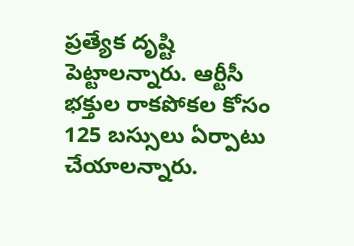ప్రత్యేక దృష్టి పెట్టాలన్నారు. ఆర్టీసీ భక్తుల రాకపోకల కోసం 125 బస్సులు ఏర్పాటు చేయాలన్నారు.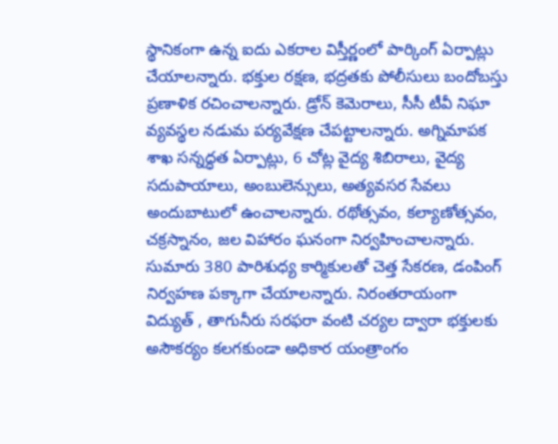స్థానికంగా ఉన్న ఐదు ఎకరాల విస్తీర్ణంలో పార్కింగ్‌ ఏర్పాట్లు చేయాలన్నారు. భక్తుల రక్షణ, భద్రతకు పోలీసులు బందోబస్తు ప్రణాళిక రచించాలన్నారు. డ్రోన్‌ కెమెరాలు, సీసీ టీవీ నిఘా వ్యవస్థల నడుమ పర్యవేక్షణ చేపట్టాలన్నారు. అగ్నిమాపక శాఖ సన్నద్ధత ఏర్పాట్లు, 6 చోట్ల వైద్య శిబిరాలు, వైద్య సదుపాయాలు, అంబులెన్సులు, అత్యవసర సేవలు అందుబాటులో ఉంచాలన్నారు. రథోత్సవం, కల్యాణోత్సవం, చక్రస్నానం, జల విహారం ఘనంగా నిర్వహించాలన్నారు. సుమారు 380 పారిశుధ్య కార్మికులతో చెత్త సేకరణ, డంపింగ్‌ నిర్వహణ పక్కాగా చేయాలన్నారు. నిరంతరాయంగా విద్యుత్‌ , తాగునీరు సరఫరా వంటి చర్యల ద్వారా భక్తులకు అసౌకర్యం కలగకుండా అధికార యంత్రాంగం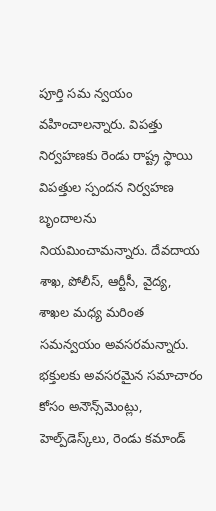పూర్తి సమ న్వయం వహించాలన్నారు. విపత్తు నిర్వహణకు రెండు రాష్ట్ర స్థాయి విపత్తుల స్పందన నిర్వహణ బృందాలను నియమించామన్నారు. దేవదాయ శాఖ, పోలీస్‌, ఆర్టీసీ, వైద్య, శాఖల మధ్య మరింత సమన్వయం అవసరమన్నారు. భక్తులకు అవసరమైన సమాచారం కోసం అనౌన్స్‌మెంట్లు, హెల్ప్‌డెస్క్‌లు, రెండు కమాండ్‌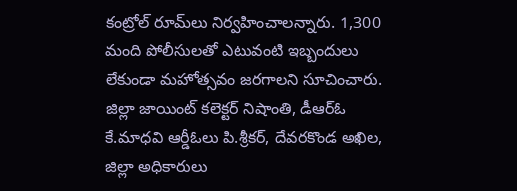కంట్రోల్‌ రూమ్‌లు నిర్వహించాలన్నారు. 1,300 మంది పోలీసులతో ఎటువంటి ఇబ్బందులు లేకుండా మహోత్సవం జరగాలని సూచించారు. జిల్లా జాయింట్‌ కలెక్టర్‌ నిషాంతి, డీఆర్‌ఓ కే.మాధవి ఆర్డీఓలు పి.శ్రీకర్‌, దేవరకొండ అఖిల, జిల్లా అధికారులు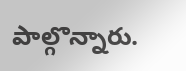పాల్గొన్నారు.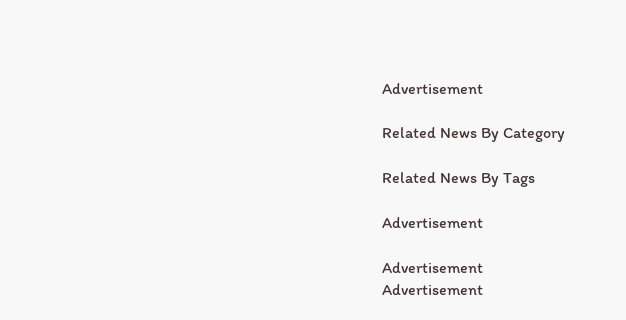Advertisement

Related News By Category

Related News By Tags

Advertisement

Advertisement
Advertisement